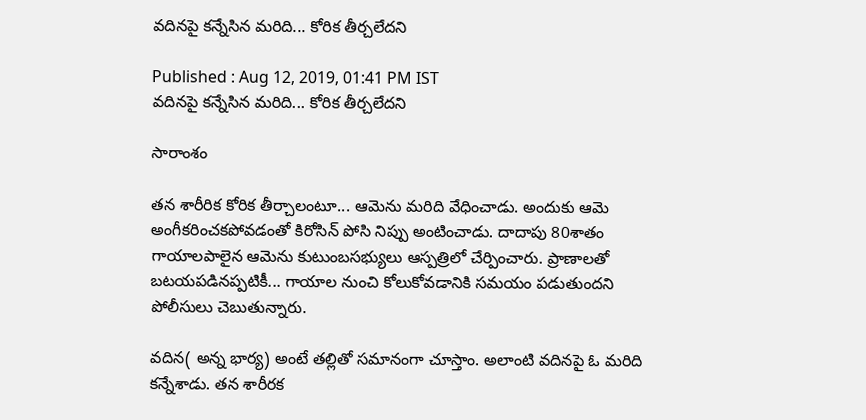వదినపై కన్నేసిన మరిది... కోరిక తీర్చలేదని

Published : Aug 12, 2019, 01:41 PM IST
వదినపై కన్నేసిన మరిది... కోరిక తీర్చలేదని

సారాంశం

తన శారీరిక కోరిక తీర్చాలంటూ... ఆమెను మరిది వేధించాడు. అందుకు ఆమె అంగీకరించకపోవడంతో కిరోసిన్ పోసి నిప్పు అంటించాడు. దాదాపు 80శాతం గాయాలపాలైన ఆమెను కుటుంబసభ్యులు ఆస్పత్రిలో చేర్పించారు. ప్రాణాలతో బటయపడినప్పటికీ... గాయాల నుంచి కోలుకోవడానికి సమయం పడుతుందని పోలీసులు చెబుతున్నారు.

వదిన( అన్న భార్య) అంటే తల్లితో సమానంగా చూస్తాం. అలాంటి వదినపై ఓ మరిది కన్నేశాడు. తన శారీరక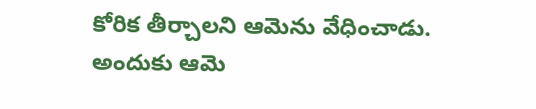కోరిక తీర్చాలని ఆమెను వేధించాడు. అందుకు ఆమె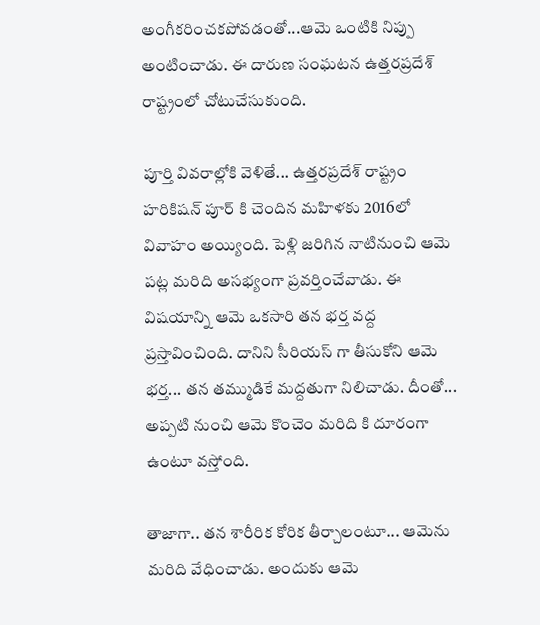అంగీకరించకపోవడంతో...ఆమె ఒంటికి నిప్పు అంటించాడు. ఈ దారుణ సంఘటన ఉత్తరప్రదేశ్ రాష్ట్రంలో చోటుచేసుకుంది.

పూర్తి వివరాల్లోకి వెళితే... ఉత్తరప్రదేశ్ రాష్ట్రం హరికిషన్ పూర్ కి చెందిన మహిళకు 2016లో వివాహం అయ్యింది. పెళ్లి జరిగిన నాటినుంచి ఆమె పట్ల మరిది అసభ్యంగా ప్రవర్తించేవాడు. ఈ విషయాన్ని ఆమె ఒకసారి తన భర్త వద్ద ప్రస్తావించింది. దానిని సీరియస్ గా తీసుకోని ఆమె భర్త... తన తమ్ముడికే మద్దతుగా నిలిచాడు. దీంతో... అప్పటి నుంచి ఆమె కొంచెం మరిది కి దూరంగా ఉంటూ వస్తోంది.

తాజాగా.. తన శారీరిక కోరిక తీర్చాలంటూ... ఆమెను మరిది వేధించాడు. అందుకు ఆమె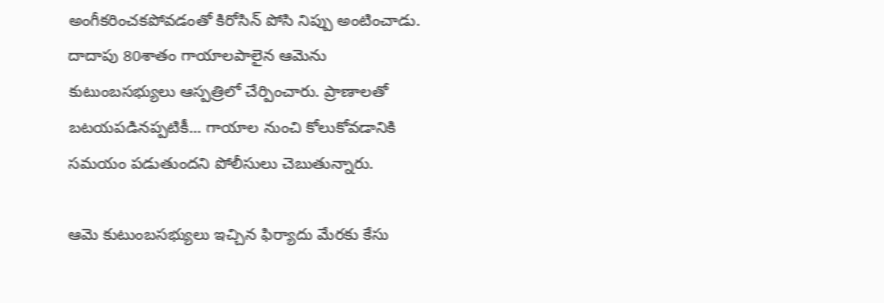అంగీకరించకపోవడంతో కిరోసిన్ పోసి నిప్పు అంటించాడు. దాదాపు 80శాతం గాయాలపాలైన ఆమెను కుటుంబసభ్యులు ఆస్పత్రిలో చేర్పించారు. ప్రాణాలతో బటయపడినప్పటికీ... గాయాల నుంచి కోలుకోవడానికి సమయం పడుతుందని పోలీసులు చెబుతున్నారు.

ఆమె కుటుంబసభ్యులు ఇచ్చిన ఫిర్యాదు మేరకు కేసు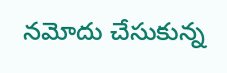నమోదు చేసుకున్న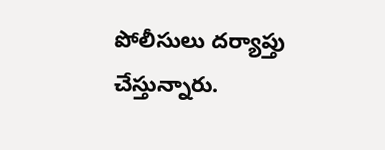పోలీసులు దర్యాప్తు చేస్తున్నారు.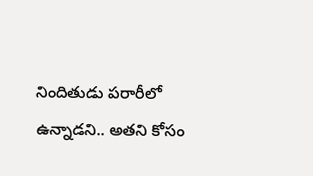నిందితుడు పరారీలో ఉన్నాడని.. అతని కోసం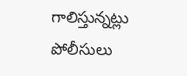గాలిస్తున్నట్లు పోలీసులు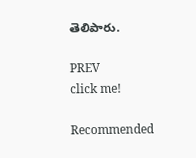తెలిపారు.

PREV
click me!

Recommended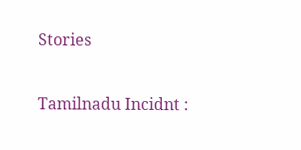Stories

Tamilnadu Incidnt :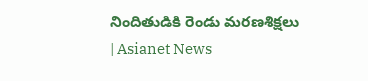నిందితుడికి రెండు మరణశిక్షలు | Asianet News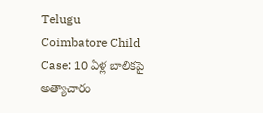Telugu
Coimbatore Child Case: 10 ఏళ్ల బాలికపై అత్యాచారం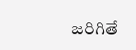జరిగితే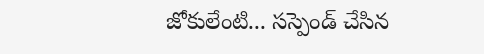జోకులేంటి... సస్పెండ్ చేసిన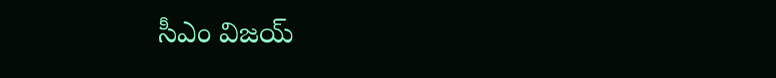సీఎం విజయ్